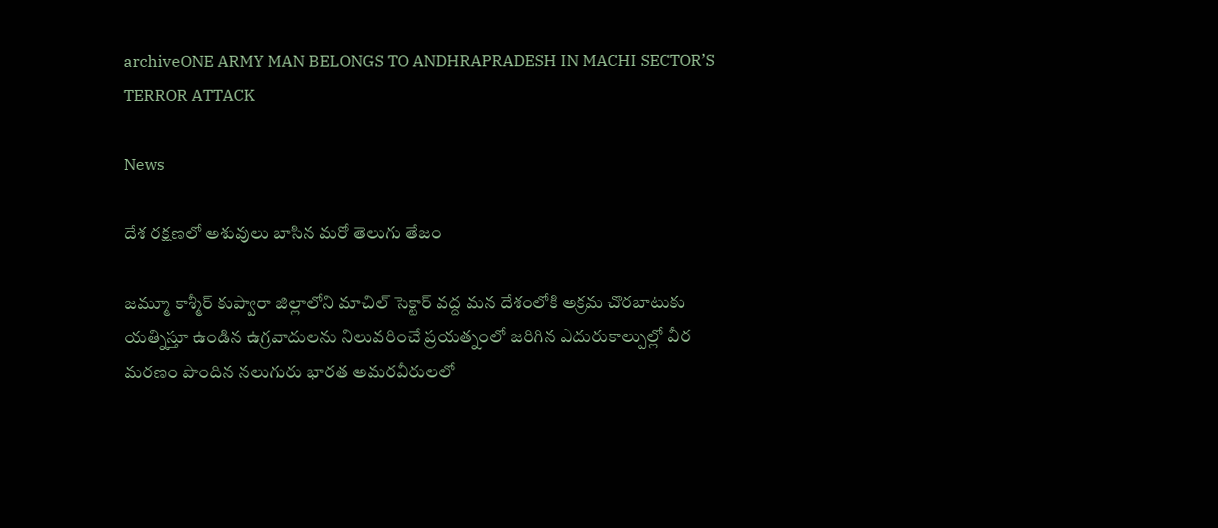archiveONE ARMY MAN BELONGS TO ANDHRAPRADESH IN MACHI SECTOR’S TERROR ATTACK

News

దేశ రక్షణలో అశువులు బాసిన మరో తెలుగు తేజం

జమ్మూ కాశ్మీర్ కుప్వారా జిల్లాలోని మాచిల్ సెక్టార్ వద్ద మన దేశంలోకి అక్రమ చొరబాటుకు యత్నిస్తూ ఉండిన ఉగ్రవాదులను నిలువరించే ప్రయత్నంలో జరిగిన ఎదురుకాల్పుల్లో వీర మరణం పొందిన నలుగురు భారత అమరవీరులలో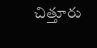చిత్తూరు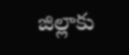జిల్లాకు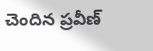చెందిన ప్రవీణ్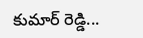కుమార్ రెడ్డి...